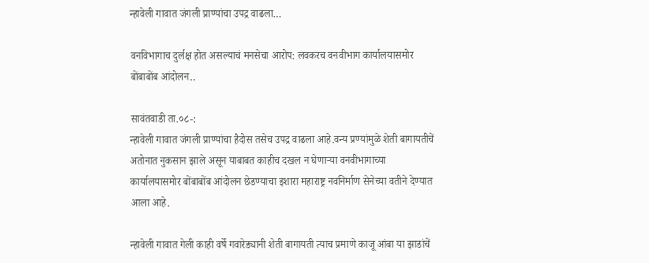न्हावेली गावात जंगली प्राण्यांचा उपद्र वाढला…

वनविभागाच दुर्लक्ष होत असल्याचं मनसेचा आरोप: लवकरच वनवीभाग कार्यालयासमोर बोंबाबोंब आंदोलन..

सावंतवाडी ता.०८-:
न्हावेली गावात जंगली प्राण्यांचा हैदोस तसेच उपद्र वाढला आहे.वन्य प्रण्यांमुळे शेती बागायतीचें अतोनात नुकसान झाले असून याबाबत काहीच दखल न घेणाऱ्या वनवीभागाच्या कार्यालयासमोर बोंबाबोंब आंदोलन छेडण्याचा इशारा महाराष्ट्र नवनिर्माण सेनेच्या वतीने देण्यात आला आहे.

न्हावेली गावात गेली काही वर्षे गवारेड्यानी शेती बागायती त्याच प्रमाणे काजू आंबा या झाडांचें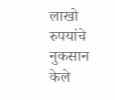लाखो रुपयांचे नुकसान केले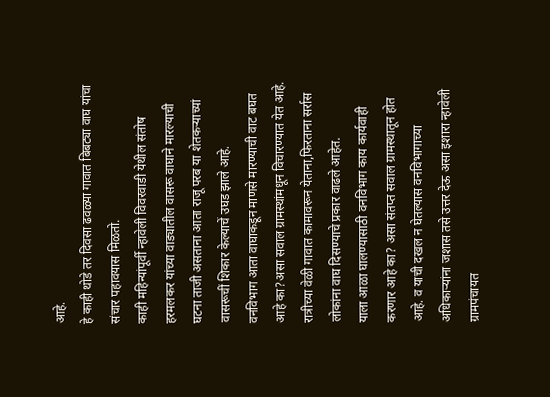आहे.
हे काही थोडे तर दिवसा ढवळ्या गावात बिबट्या वाघ यांचा संचार पहावयास मिळतो.
काही महिन्यांपूर्वी न्हावेली विवरवाडी येथील संतोष हरमलकर यांच्या वाड्यातील वासरू वाघाने मारल्याची घटना ताजी असताना आता राजू परब या शेतकऱ्याच्यां वासरूचीं शिकार केल्याचें उघड झाले आहे.
वनविभाग आता वाघाकडून माणसे मारण्याची वाट बघत आहे का?असा सवाल ग्रामस्थांमधून विचारण्यात येत आहे. रात्रीच्या वेळी गावात कामावरून येताना,फिरताना सर्रास लोकांना वाघ दिसण्याचे प्रकार वाढले आहेत.
याला आळा घालण्यासाठी वनविभाग काय कार्यवाही करणार आहे का? असा संतप्त सवाल ग्रामस्थातून होत आहे. व याची दखल न घेतल्यास वनविभागाच्या अधिकाऱ्यांना जशास तसे उत्तर देऊ असा इशारा न्हावेली ग्रामपंचायत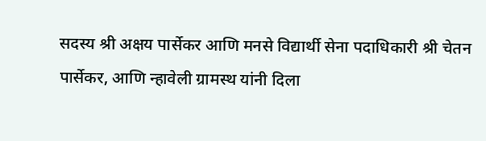सदस्य श्री अक्षय पार्सेकर आणि मनसे विद्यार्थी सेना पदाधिकारी श्री चेतन पार्सेकर, आणि न्हावेली ग्रामस्थ यांनी दिला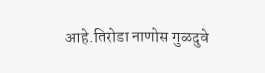आहे.तिरोडा नाणोस गुळदुवे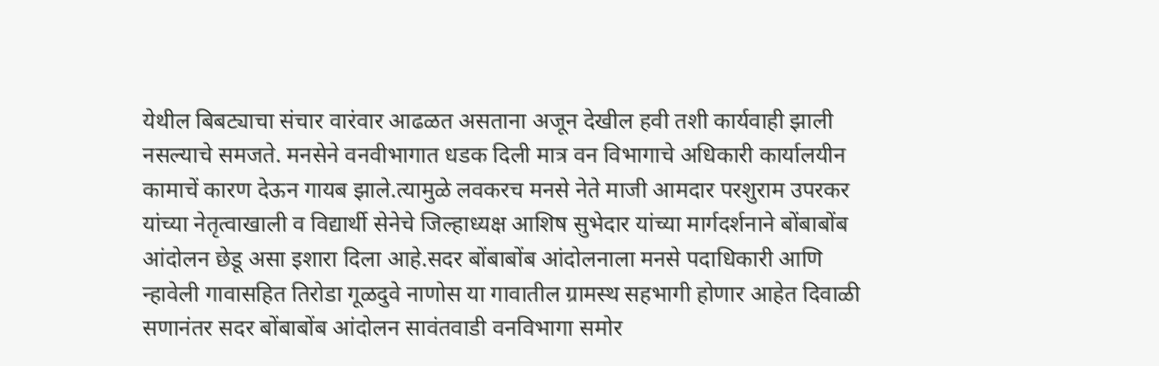येथील बिबट्याचा संचार वारंवार आढळत असताना अजून देखील हवी तशी कार्यवाही झाली नसल्याचे समजते. मनसेने वनवीभागात धडक दिली मात्र वन विभागाचे अधिकारी कार्यालयीन कामाचें कारण देऊन गायब झाले.त्यामुळे लवकरच मनसे नेते माजी आमदार परशुराम उपरकर यांच्या नेतृत्वाखाली व विद्यार्थी सेनेचे जिल्हाध्यक्ष आशिष सुभेदार यांच्या मार्गदर्शनाने बोंबाबोंब आंदोलन छेडू असा इशारा दिला आहे.सदर बोंबाबोंब आंदोलनाला मनसे पदाधिकारी आणि न्हावेली गावासहित तिरोडा गूळदुवे नाणोस या गावातील ग्रामस्थ सहभागी होणार आहेत दिवाळी सणानंतर सदर बोंबाबोंब आंदोलन सावंतवाडी वनविभागा समोर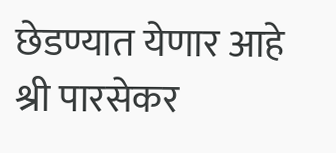छेडण्यात येणार आहे श्री पारसेकर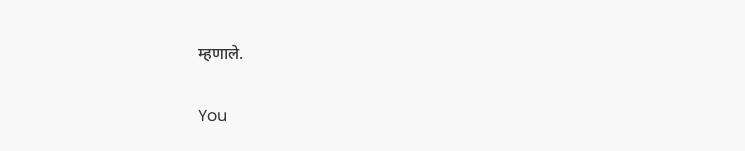म्हणाले.

You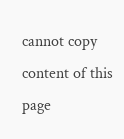cannot copy content of this page